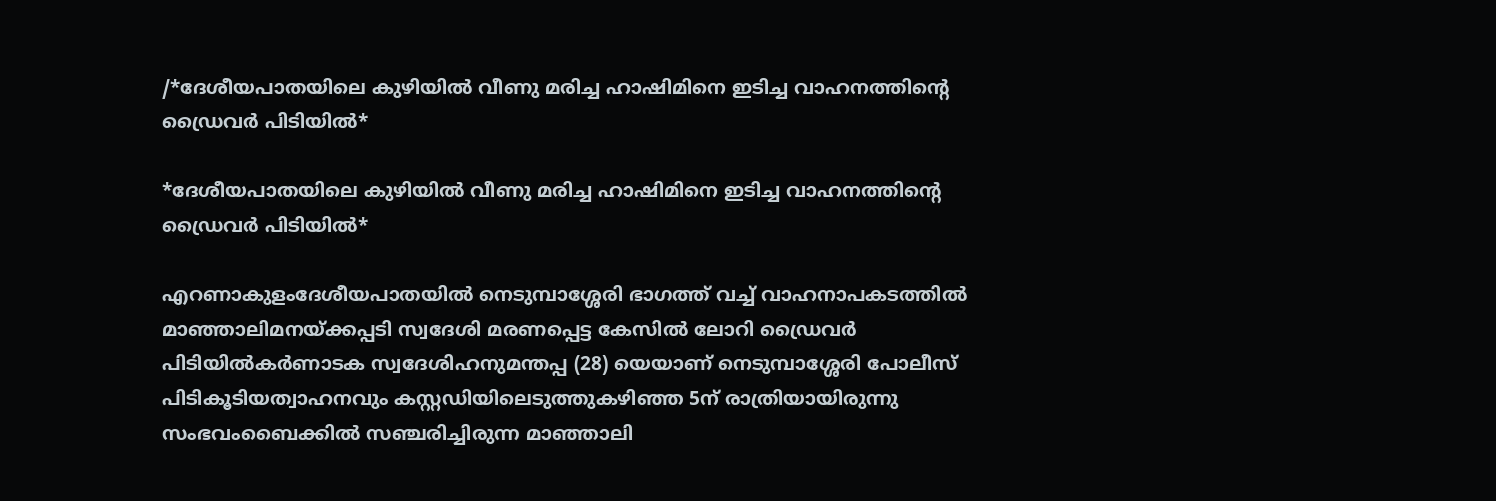/*ദേശീയപാതയിലെ കുഴിയില്‍ വീണു മരിച്ച ഹാഷിമിനെ ഇടിച്ച വാഹനത്തിന്റെ ഡ്രൈവർ പിടിയിൽ*

*ദേശീയപാതയിലെ കുഴിയില്‍ വീണു മരിച്ച ഹാഷിമിനെ ഇടിച്ച വാഹനത്തിന്റെ ഡ്രൈവർ പിടിയിൽ*

എറണാകുളംദേശീയപാതയിൽ നെടുമ്പാശ്ശേരി ഭാഗത്ത് വച്ച് വാഹനാപകടത്തിൽ മാഞ്ഞാലിമനയ്ക്കപ്പടി സ്വദേശി മരണപ്പെട്ട കേസിൽ ലോറി ഡ്രൈവർ പിടിയിൽകർണാടക സ്വദേശിഹനുമന്തപ്പ (28) യെയാണ് നെടുമ്പാശ്ശേരി പോലീസ് പിടികൂടിയത്വാഹനവും കസ്റ്റഡിയിലെടുത്തുകഴിഞ്ഞ 5ന് രാത്രിയായിരുന്നു സംഭവംബൈക്കിൽ സഞ്ചരിച്ചിരുന്ന മാഞ്ഞാലി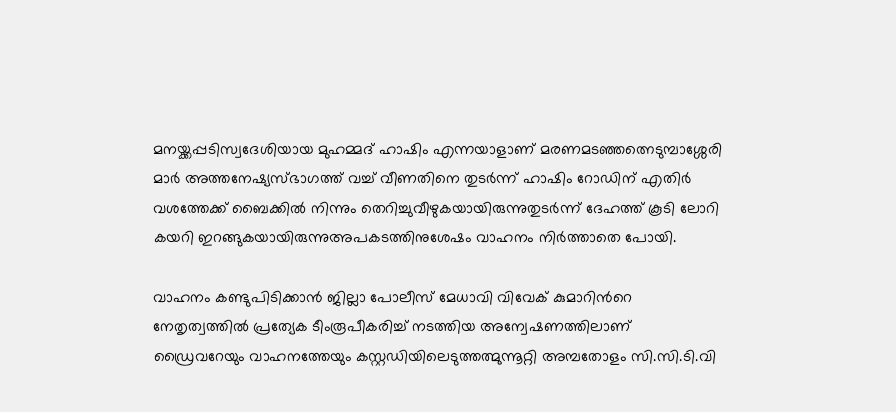മനയ്ക്കപ്പടിസ്വദേശിയായ മുഹമ്മദ്‌ ഹാഷിം എന്നയാളാണ് മരണമടഞ്ഞത്നെടുമ്പാശ്ശേരി മാർ അത്തനേഷ്യസ്ഭാഗത്ത് വച്ച് വീണതിനെ തുടർന്ന് ഹാഷിം റോഡിന് എതിർ വശത്തേക്ക് ബൈക്കിൽ നിന്നും തെറിച്ചുവീഴുകയായിരുന്നുതുടർന്ന് ദേഹത്ത് കൂടി ലോറി കയറി ഇറങ്ങുകയായിരുന്നുഅപകടത്തിനുശേഷം വാഹനം നിർത്താതെ പോയി.

വാഹനം കണ്ടുപിടിക്കാൻ ജില്ലാ പോലീസ് മേധാവി വിവേക് കുമാറിന്‍റെ നേതൃത്വത്തിൽ പ്രത്യേക ടീംരൂപീകരിച്ച് നടത്തിയ അന്വേഷണത്തിലാണ് ഡ്രൈവറേയും വാഹനത്തേയും കസ്റ്റഡിയിലെടുത്തത്മുന്നൂറ്റി അമ്പതോളം സി.സി.ടി.വി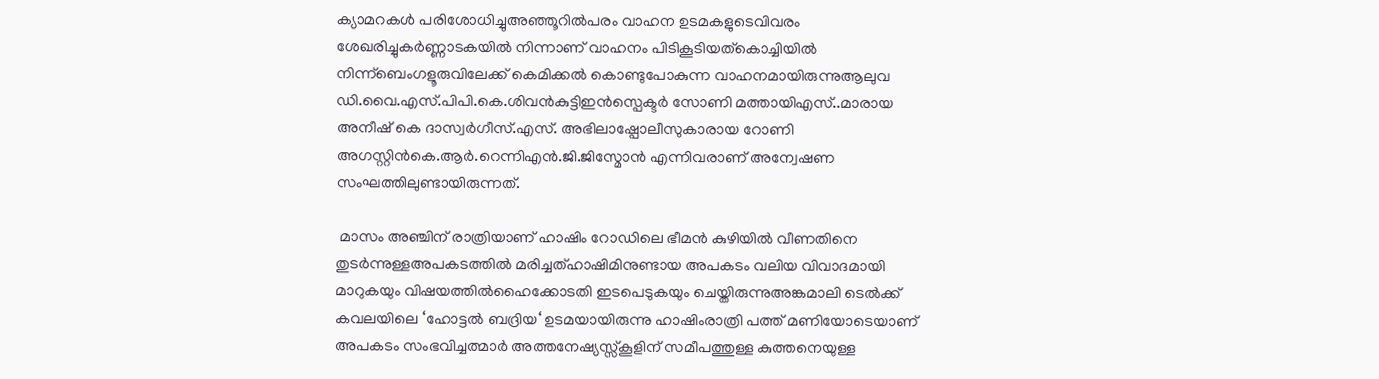ക്യാമറകൾ പരിശോധിച്ചുഅഞ്ഞൂറില്‍പരം വാഹന ഉടമകളുടെവിവരം ശേഖരിച്ചുകർണ്ണാടകയിൽ നിന്നാണ് വാഹനം പിടികൂടിയത്കൊച്ചിയിൽ നിന്ന്ബെംഗളൂരുവിലേക്ക് കെമിക്കൽ കൊണ്ടുപോകുന്ന വാഹനമായിരുന്നുആലുവ ഡി.വൈ.എസ്.പിപി.കെ.ശിവൻകുട്ടിഇൻസ്പെക്ടർ സോണി മത്തായിഎസ്..മാരായ അനീഷ് കെ ദാസ്വര്‍ഗീസ്‌.എസ്. അഭിലാഷ്പോലീസുകാരായ റോണി അഗസ്റ്റിൻകെ.ആർ.റെന്നിഎൻ.ജി.ജിസ്മോൻ എന്നിവരാണ് അന്വേഷണ സംഘത്തിലുണ്ടായിരുന്നത്.

 മാസം അഞ്ചിന് രാത്രിയാണ് ഹാഷിം റോഡിലെ ഭീമൻ കുഴിയിൽ വീണതിനെ തുടർന്നുള്ളഅപകടത്തിൽ മരിച്ചത്ഹാഷിമിനുണ്ടായ അപകടം വലിയ വിവാദമായി മാറുകയും വിഷയത്തിൽഹൈക്കോടതി ഇടപെടുകയും ചെയ്തിരുന്നുഅങ്കമാലി ടെൽക്ക് കവലയിലെ ‘ഹോട്ടൽ ബദ്രിയ‘ ഉടമയായിരുന്നു ഹാഷിംരാത്രി പത്ത് മണിയോടെയാണ് അപകടം സംഭവിച്ചത്മാർ അത്തനേഷ്യസ്സ്‌കൂളിന് സമീപത്തുള്ള കുത്തനെയുള്ള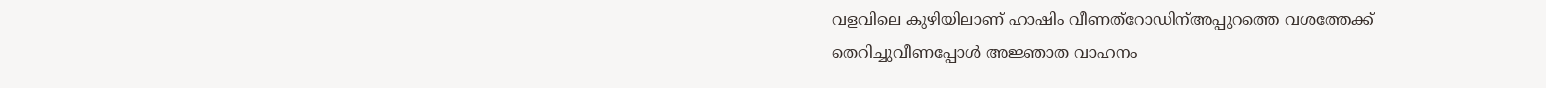വളവിലെ കുഴിയിലാണ് ഹാഷിം വീണത്റോഡിന്അപ്പുറത്തെ വശത്തേക്ക് തെറിച്ചുവീണപ്പോൾ അജ്ഞാത വാഹനം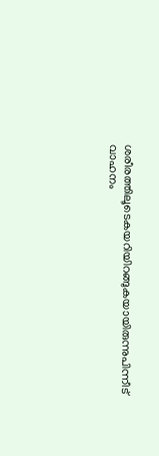ശരീരത്തിലൂടെകയറിയിറങ്ങുകയായിരുന്നുപിന്നീട് വാഹനം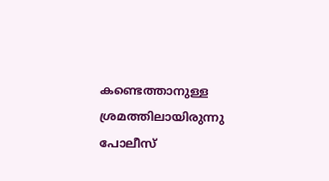കണ്ടെത്താനുള്ള ശ്രമത്തിലായിരുന്നു പോലീസ്